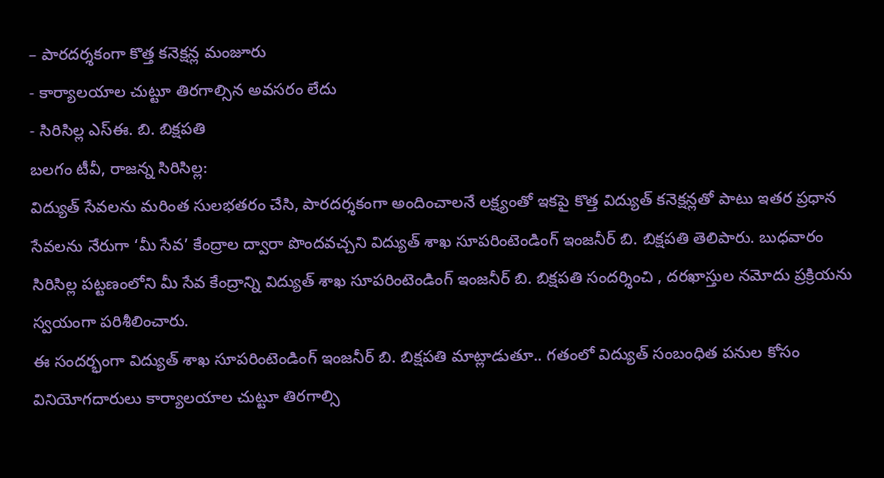– పారదర్శకంగా కొత్త కనెక్షన్ల మంజూరు
- కార్యాలయాల చుట్టూ తిరగాల్సిన అవసరం లేదు
- సిరిసిల్ల ఎస్ఈ. బి. బిక్షపతి
బలగం టీవీ, రాజన్న సిరిసిల్ల:
విద్యుత్ సేవలను మరింత సులభతరం చేసి, పారదర్శకంగా అందించాలనే లక్ష్యంతో ఇకపై కొత్త విద్యుత్ కనెక్షన్లతో పాటు ఇతర ప్రధాన సేవలను నేరుగా ‘మీ సేవ’ కేంద్రాల ద్వారా పొందవచ్చని విద్యుత్ శాఖ సూపరింటెండింగ్ ఇంజనీర్ బి. బిక్షపతి తెలిపారు. బుధవారం సిరిసిల్ల పట్టణంలోని మీ సేవ కేంద్రాన్ని విద్యుత్ శాఖ సూపరింటెండింగ్ ఇంజనీర్ బి. బిక్షపతి సందర్శించి , దరఖాస్తుల నమోదు ప్రక్రియను స్వయంగా పరిశీలించారు.
ఈ సందర్భంగా విద్యుత్ శాఖ సూపరింటెండింగ్ ఇంజనీర్ బి. బిక్షపతి మాట్లాడుతూ.. గతంలో విద్యుత్ సంబంధిత పనుల కోసం వినియోగదారులు కార్యాలయాల చుట్టూ తిరగాల్సి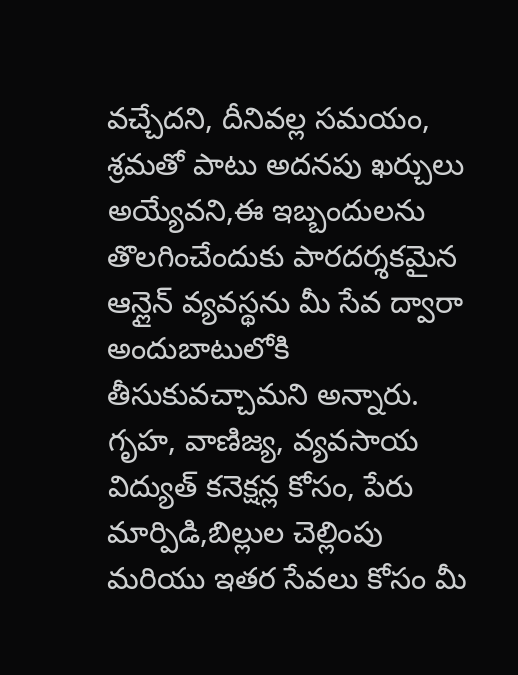వచ్చేదని, దీనివల్ల సమయం, శ్రమతో పాటు అదనపు ఖర్చులు అయ్యేవని,ఈ ఇబ్బందులను తొలగించేందుకు పారదర్శకమైన ఆన్లైన్ వ్యవస్థను మీ సేవ ద్వారా అందుబాటులోకి తీసుకువచ్చామని అన్నారు. గృహ, వాణిజ్య, వ్యవసాయ విద్యుత్ కనెక్షన్ల కోసం, పేరు మార్పిడి,బిల్లుల చెల్లింపు మరియు ఇతర సేవలు కోసం మీ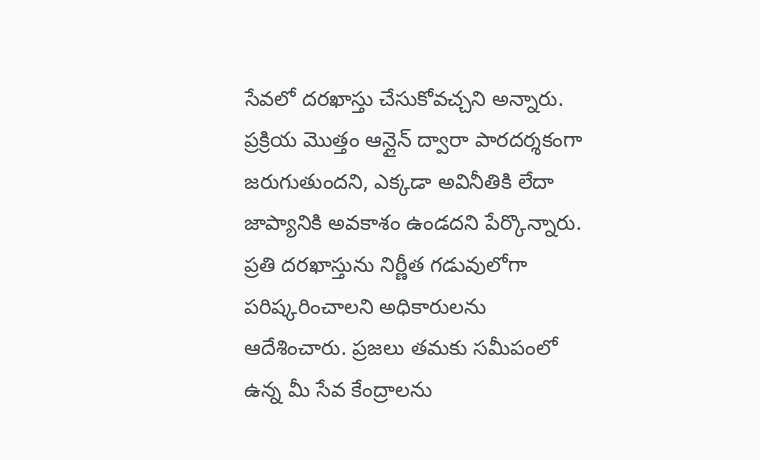సేవలో దరఖాస్తు చేసుకోవచ్చని అన్నారు. ప్రక్రియ మొత్తం ఆన్లైన్ ద్వారా పారదర్శకంగా జరుగుతుందని, ఎక్కడా అవినీతికి లేదా జాప్యానికి అవకాశం ఉండదని పేర్కొన్నారు. ప్రతి దరఖాస్తును నిర్ణీత గడువులోగా పరిష్కరించాలని అధికారులను ఆదేశించారు. ప్రజలు తమకు సమీపంలో ఉన్న మీ సేవ కేంద్రాలను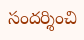సందర్శించి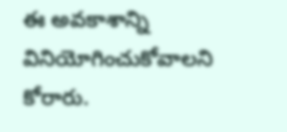ఈ అవకాశాన్ని వినియోగించుకోవాలని కోరారు.